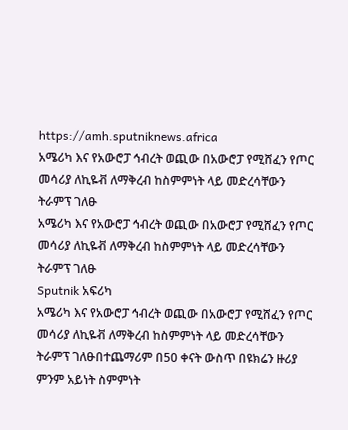https://amh.sputniknews.africa
አሜሪካ እና የአውሮፓ ኅብረት ወጪው በአውሮፓ የሚሸፈን የጦር መሳሪያ ለኪዬቭ ለማቅረብ ከስምምነት ላይ መድረሳቸውን ትራምፕ ገለፁ
አሜሪካ እና የአውሮፓ ኅብረት ወጪው በአውሮፓ የሚሸፈን የጦር መሳሪያ ለኪዬቭ ለማቅረብ ከስምምነት ላይ መድረሳቸውን ትራምፕ ገለፁ
Sputnik አፍሪካ
አሜሪካ እና የአውሮፓ ኅብረት ወጪው በአውሮፓ የሚሸፈን የጦር መሳሪያ ለኪዬቭ ለማቅረብ ከስምምነት ላይ መድረሳቸውን ትራምፕ ገለፁበተጨማሪም በ50 ቀናት ውስጥ በዩክሬን ዙሪያ ምንም አይነት ስምምነት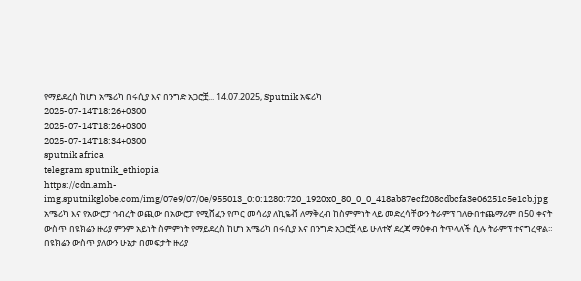የማይደረስ ከሆነ አሜሪካ በሩሲያ እና በንግድ አጋሮቿ... 14.07.2025, Sputnik አፍሪካ
2025-07-14T18:26+0300
2025-07-14T18:26+0300
2025-07-14T18:34+0300
sputnik africa
telegram sputnik_ethiopia
https://cdn.amh-img.sputnikglobe.com/img/07e9/07/0e/955013_0:0:1280:720_1920x0_80_0_0_418ab87ecf208cdbcfa3e06251c5e1cb.jpg
አሜሪካ እና የአውሮፓ ኅብረት ወጪው በአውሮፓ የሚሸፈን የጦር መሳሪያ ለኪዬቭ ለማቅረብ ከስምምነት ላይ መድረሳቸውን ትራምፕ ገለፁበተጨማሪም በ50 ቀናት ውስጥ በዩክሬን ዙሪያ ምንም አይነት ስምምነት የማይደረስ ከሆነ አሜሪካ በሩሲያ እና በንግድ አጋሮቿ ላይ ሁለተኛ ደረጃ ማዕቀብ ትጥላለች ሲሉ ትራምፕ ተናግረዋል። በዩክሬን ውስጥ ያለውን ሁኔታ በመፍታት ዙሪያ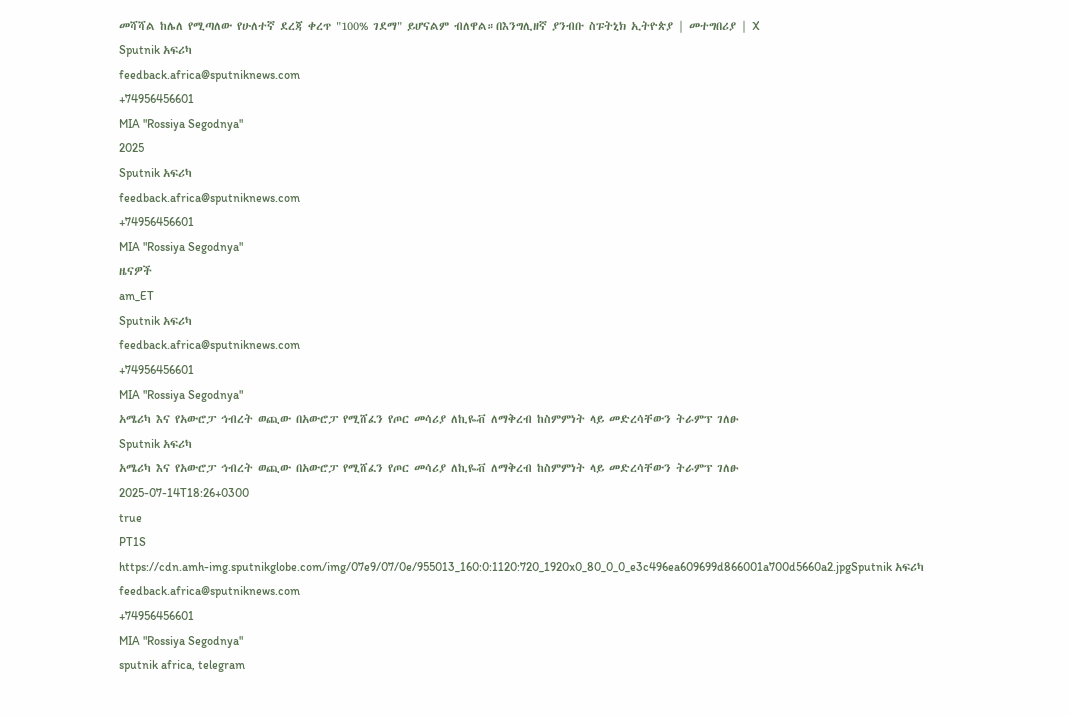መሻሻል ከሌለ የሚጣለው የሁለተኛ ደረጃ ቀረጥ "100% ገደማ" ይሆናልም ብለዋል።በእንግሊዘኛ ያንብቡ ስፑትኒክ ኢትዮጵያ | መተግበሪያ | X
Sputnik አፍሪካ
feedback.africa@sputniknews.com
+74956456601
MIA "Rossiya Segodnya"
2025
Sputnik አፍሪካ
feedback.africa@sputniknews.com
+74956456601
MIA "Rossiya Segodnya"
ዜናዎች
am_ET
Sputnik አፍሪካ
feedback.africa@sputniknews.com
+74956456601
MIA "Rossiya Segodnya"
አሜሪካ እና የአውሮፓ ኅብረት ወጪው በአውሮፓ የሚሸፈን የጦር መሳሪያ ለኪዬቭ ለማቅረብ ከስምምነት ላይ መድረሳቸውን ትራምፕ ገለፁ
Sputnik አፍሪካ
አሜሪካ እና የአውሮፓ ኅብረት ወጪው በአውሮፓ የሚሸፈን የጦር መሳሪያ ለኪዬቭ ለማቅረብ ከስምምነት ላይ መድረሳቸውን ትራምፕ ገለፁ
2025-07-14T18:26+0300
true
PT1S
https://cdn.amh-img.sputnikglobe.com/img/07e9/07/0e/955013_160:0:1120:720_1920x0_80_0_0_e3c496ea609699d866001a700d5660a2.jpgSputnik አፍሪካ
feedback.africa@sputniknews.com
+74956456601
MIA "Rossiya Segodnya"
sputnik africa, telegram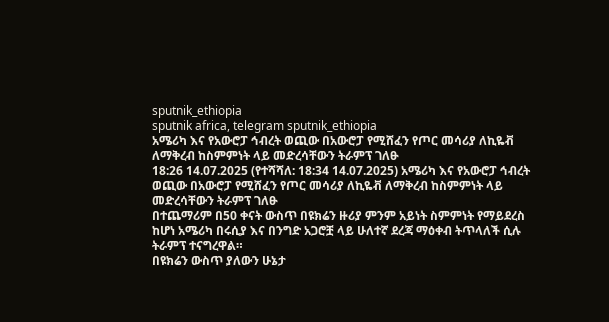sputnik_ethiopia
sputnik africa, telegram sputnik_ethiopia
አሜሪካ እና የአውሮፓ ኅብረት ወጪው በአውሮፓ የሚሸፈን የጦር መሳሪያ ለኪዬቭ ለማቅረብ ከስምምነት ላይ መድረሳቸውን ትራምፕ ገለፁ
18:26 14.07.2025 (የተሻሻለ: 18:34 14.07.2025) አሜሪካ እና የአውሮፓ ኅብረት ወጪው በአውሮፓ የሚሸፈን የጦር መሳሪያ ለኪዬቭ ለማቅረብ ከስምምነት ላይ መድረሳቸውን ትራምፕ ገለፁ
በተጨማሪም በ50 ቀናት ውስጥ በዩክሬን ዙሪያ ምንም አይነት ስምምነት የማይደረስ ከሆነ አሜሪካ በሩሲያ እና በንግድ አጋሮቿ ላይ ሁለተኛ ደረጃ ማዕቀብ ትጥላለች ሲሉ ትራምፕ ተናግረዋል።
በዩክሬን ውስጥ ያለውን ሁኔታ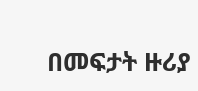በመፍታት ዙሪያ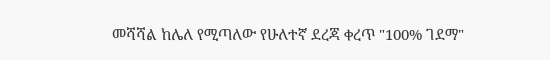መሻሻል ከሌለ የሚጣለው የሁለተኛ ደረጃ ቀረጥ "100% ገደማ"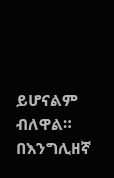ይሆናልም ብለዋል።
በእንግሊዘኛ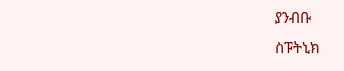ያንብቡ
ስፑትኒክ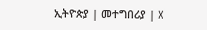ኢትዮጵያ | መተግበሪያ | X